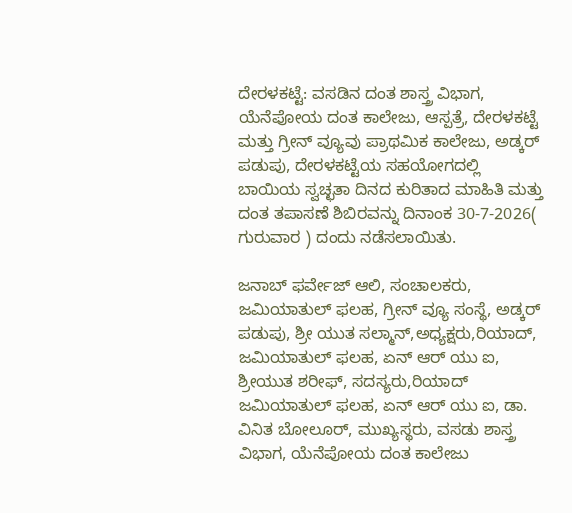ದೇರಳಕಟ್ಟೆ: ವಸಡಿನ ದಂತ ಶಾಸ್ತ್ರ ವಿಭಾಗ, ಯೆನೆಪೋಯ ದಂತ ಕಾಲೇಜು, ಆಸ್ಪತ್ರೆ, ದೇರಳಕಟ್ಟೆ ಮತ್ತು ಗ್ರೀನ್ ವ್ಯೂವು ಪ್ರಾಥಮಿಕ ಕಾಲೇಜು, ಅಡ್ಕರ್ ಪಡುಪು, ದೇರಳಕಟ್ಟೆಯ ಸಹಯೋಗದಲ್ಲಿ ಬಾಯಿಯ ಸ್ವಚ್ಛತಾ ದಿನದ ಕುರಿತಾದ ಮಾಹಿತಿ ಮತ್ತು ದಂತ ತಪಾಸಣೆ ಶಿಬಿರವನ್ನು ದಿನಾಂಕ 30-7-2026( ಗುರುವಾರ ) ದಂದು ನಡೆಸಲಾಯಿತು.

ಜನಾಬ್ ಫರ್ವೇಜ್ ಆಲಿ, ಸಂಚಾಲಕರು, ಜಮಿಯಾತುಲ್ ಫಲಹ, ಗ್ರೀನ್ ವ್ಯೂ ಸಂಸ್ಥೆ, ಅಡ್ಕರ್ ಪಡುಪು, ಶ್ರೀ ಯುತ ಸಲ್ಮಾನ್,ಅಧ್ಯಕ್ಷರು,ರಿಯಾದ್, ಜಮಿಯಾತುಲ್ ಫಲಹ, ಏನ್ ಆರ್ ಯು ಐ, ಶ್ರೀಯುತ ಶರೀಫ್, ಸದಸ್ಯರು,ರಿಯಾದ್ ಜಮಿಯಾತುಲ್ ಫಲಹ, ಏನ್ ಆರ್ ಯು ಐ, ಡಾ. ವಿನಿತ ಬೋಲೂರ್, ಮುಖ್ಯಸ್ಥರು, ವಸಡು ಶಾಸ್ತ್ರ ವಿಭಾಗ, ಯೆನೆಪೋಯ ದಂತ ಕಾಲೇಜು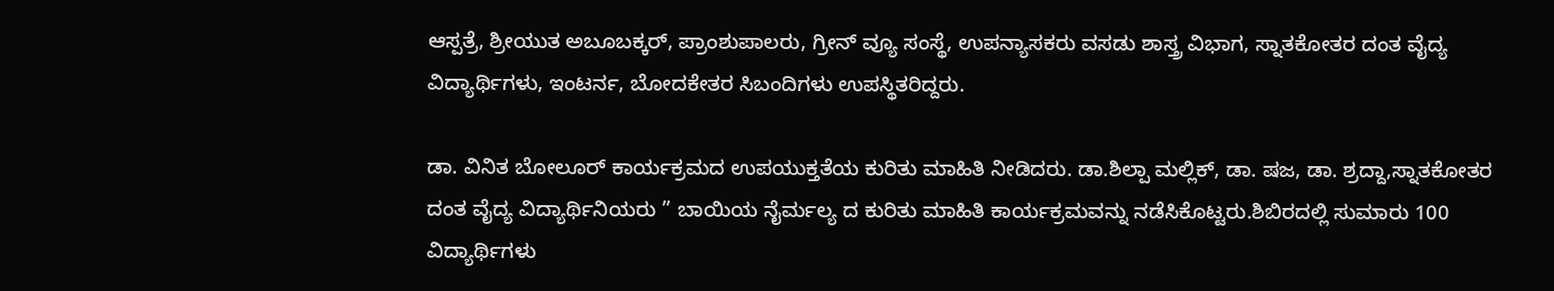ಆಸ್ಪತ್ರೆ, ಶ್ರೀಯುತ ಅಬೂಬಕ್ಕರ್, ಪ್ರಾಂಶುಪಾಲರು, ಗ್ರೀನ್ ವ್ಯೂ ಸಂಸ್ಥೆ, ಉಪನ್ಯಾಸಕರು ವಸಡು ಶಾಸ್ತ್ರ ವಿಭಾಗ, ಸ್ನಾತಕೋತರ ದಂತ ವೈದ್ಯ ವಿದ್ಯಾರ್ಥಿಗಳು, ಇಂಟರ್ನ, ಬೋದಕೇತರ ಸಿಬಂದಿಗಳು ಉಪಸ್ಥಿತರಿದ್ದರು.

ಡಾ. ವಿನಿತ ಬೋಲೂರ್ ಕಾರ್ಯಕ್ರಮದ ಉಪಯುಕ್ತತೆಯ ಕುರಿತು ಮಾಹಿತಿ ನೀಡಿದರು. ಡಾ.ಶಿಲ್ಪಾ ಮಲ್ಲಿಕ್, ಡಾ. ಷಜ, ಡಾ. ಶ್ರದ್ದಾ,ಸ್ನಾತಕೋತರ ದಂತ ವೈದ್ಯ ವಿದ್ಯಾರ್ಥಿನಿಯರು ” ಬಾಯಿಯ ನೈರ್ಮಲ್ಯ ದ ಕುರಿತು ಮಾಹಿತಿ ಕಾರ್ಯಕ್ರಮವನ್ನು ನಡೆಸಿಕೊಟ್ಟರು.ಶಿಬಿರದಲ್ಲಿ ಸುಮಾರು 100 ವಿದ್ಯಾರ್ಥಿಗಳು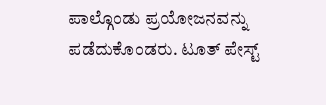ಪಾಲ್ಗೊಂಡು ಪ್ರಯೋಜನವನ್ನು ಪಡೆದುಕೊಂಡರು. ಟೂತ್ ಪೇಸ್ಟ್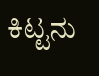ಕಿಟ್ಟನು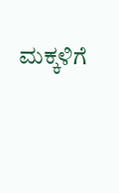ಮಕ್ಕಳಿಗೆ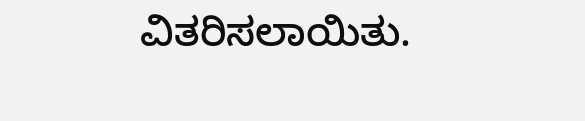ವಿತರಿಸಲಾಯಿತು.